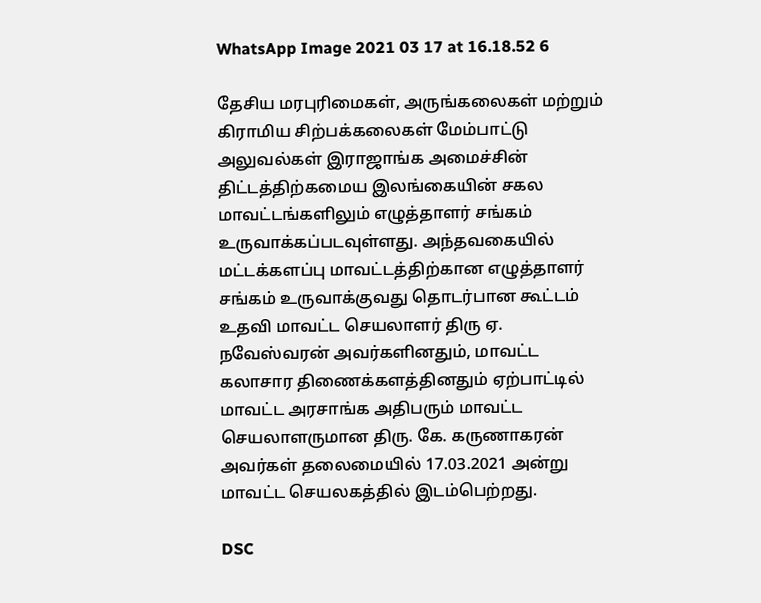WhatsApp Image 2021 03 17 at 16.18.52 6

தேசிய மரபுரிமைகள், அருங்கலைகள் மற்றும் கிராமிய சிற்பக்கலைகள் மேம்பாட்டு அலுவல்கள் இராஜாங்க அமைச்சின் திட்டத்திற்கமைய இலங்கையின் சகல மாவட்டங்களிலும் எழுத்தாளர் சங்கம் உருவாக்கப்படவுள்ளது. அந்தவகையில் மட்டக்களப்பு மாவட்டத்திற்கான எழுத்தாளர் சங்கம் உருவாக்குவது தொடர்பான கூட்டம் உதவி மாவட்ட செயலாளர் திரு ஏ. நவேஸ்வரன் அவர்களினதும், மாவட்ட கலாசார திணைக்களத்தினதும் ஏற்பாட்டில் மாவட்ட அரசாங்க அதிபரும் மாவட்ட செயலாளருமான திரு. கே. கருணாகரன் அவர்கள் தலைமையில் 17.03.2021 அன்று மாவட்ட செயலகத்தில் இடம்பெற்றது.

DSC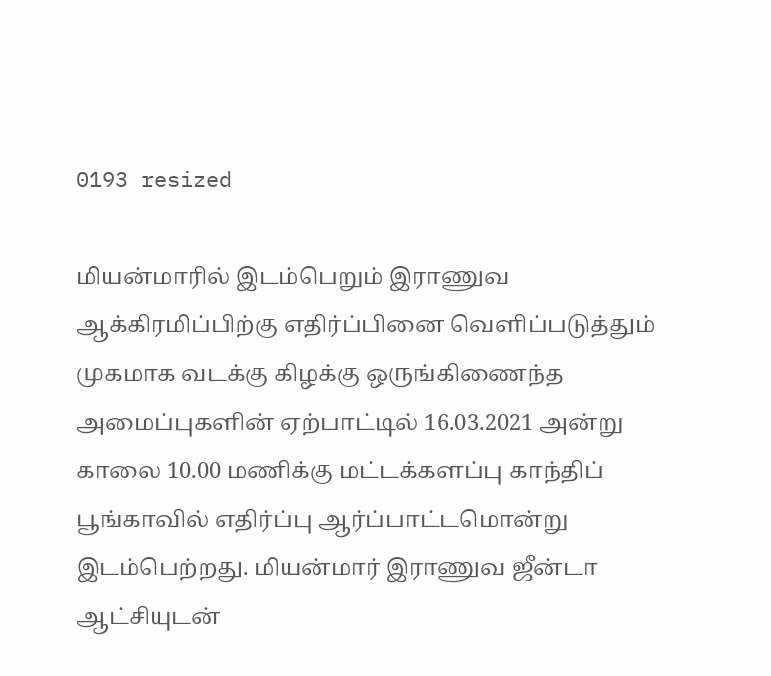0193 resized

மியன்மாரில் இடம்பெறும் இராணுவ ஆக்கிரமிப்பிற்கு எதிர்ப்பினை வெளிப்படுத்தும் முகமாக வடக்கு கிழக்கு ஒருங்கிணைந்த அமைப்புகளின் ஏற்பாட்டில் 16.03.2021 அன்று காலை 10.00 மணிக்கு மட்டக்களப்பு காந்திப் பூங்காவில் எதிர்ப்பு ஆர்ப்பாட்டமொன்று இடம்பெற்றது. மியன்மார் இராணுவ ஜீன்டா ஆட்சியுடன்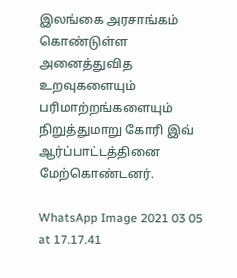இலங்கை அரசாங்கம் கொண்டுள்ள அனைத்துவித உறவுகளையும் பரிமாற்றங்களையும் நிறுத்துமாறு கோரி இவ் ஆர்ப்பாட்டத்தினை மேற்கொண்டனர்.

WhatsApp Image 2021 03 05 at 17.17.41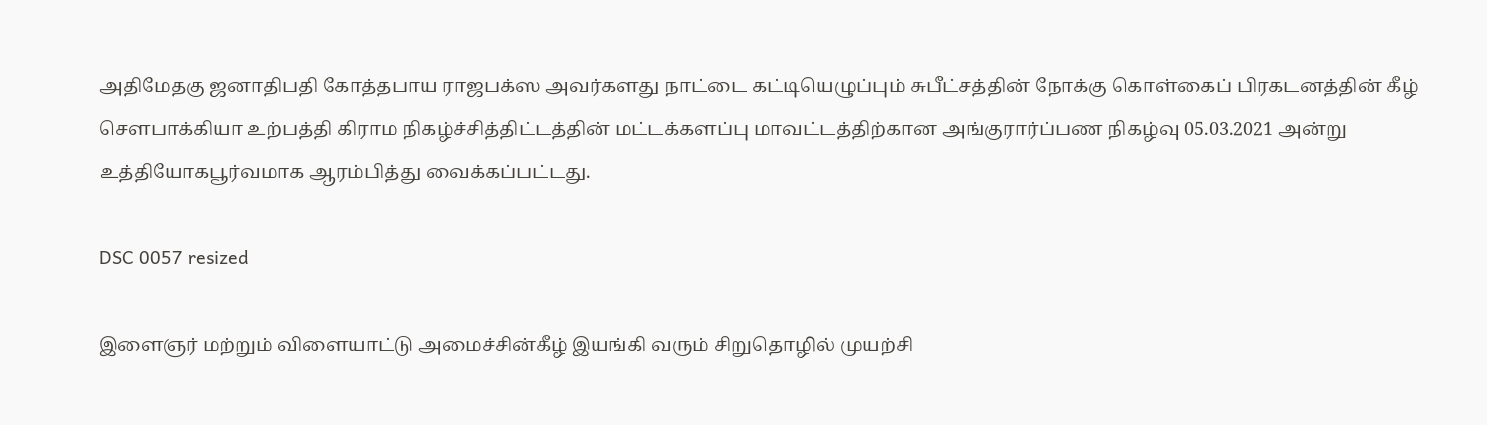அதிமேதகு ஜனாதிபதி கோத்தபாய ராஜபக்ஸ அவர்களது நாட்டை கட்டியெழுப்பும் சுபீட்சத்தின் நோக்கு கொள்கைப் பிரகடனத்தின் கீழ் சௌபாக்கியா உற்பத்தி கிராம நிகழ்ச்சித்திட்டத்தின் மட்டக்களப்பு மாவட்டத்திற்கான அங்குரார்ப்பண நிகழ்வு 05.03.2021 அன்று உத்தியோகபூர்வமாக ஆரம்பித்து வைக்கப்பட்டது.

DSC 0057 resized

இளைஞர் மற்றும் விளையாட்டு அமைச்சின்கீழ் இயங்கி வரும் சிறுதொழில் முயற்சி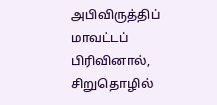அபிவிருத்திப் மாவட்டப் பிரிவினால், சிறுதொழில்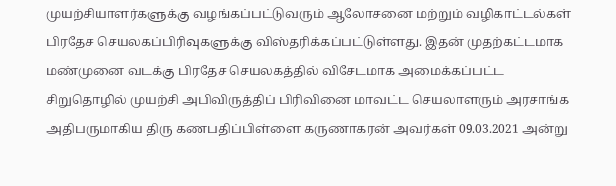முயற்சியாளர்களுக்கு வழங்கப்பட்டுவரும் ஆலோசனை மற்றும் வழிகாட்டல்கள் பிரதேச செயலகப்பிரிவுகளுக்கு விஸ்தரிக்கப்பட்டுள்ளது. இதன் முதற்கட்டமாக மண்முனை வடக்கு பிரதேச செயலகத்தில் விசேடமாக அமைக்கப்பட்ட சிறுதொழில் முயற்சி அபிவிருத்திப் பிரிவினை மாவட்ட செயலாளரும் அரசாங்க அதிபருமாகிய திரு கணபதிப்பிள்ளை கருணாகரன் அவர்கள் 09.03.2021 அன்று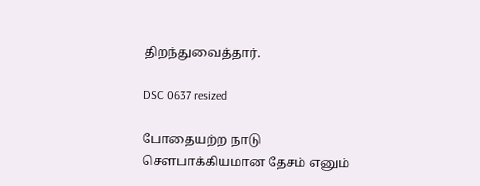திறந்துவைத்தார்.

DSC 0637 resized

போதையற்ற நாடு சௌபாக்கியமான தேசம் எனும்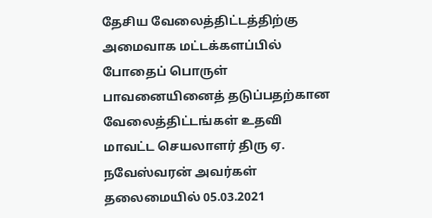தேசிய வேலைத்திட்டத்திற்கு அமைவாக மட்டக்களப்பில் போதைப் பொருள் பாவனையினைத் தடுப்பதற்கான வேலைத்திட்டங்கள் உதவி மாவட்ட செயலாளர் திரு ஏ. நவேஸ்வரன் அவர்கள் தலைமையில் 05.03.2021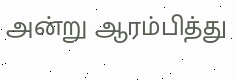அன்று ஆரம்பித்து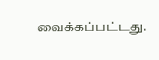வைக்கப்பட்டது.